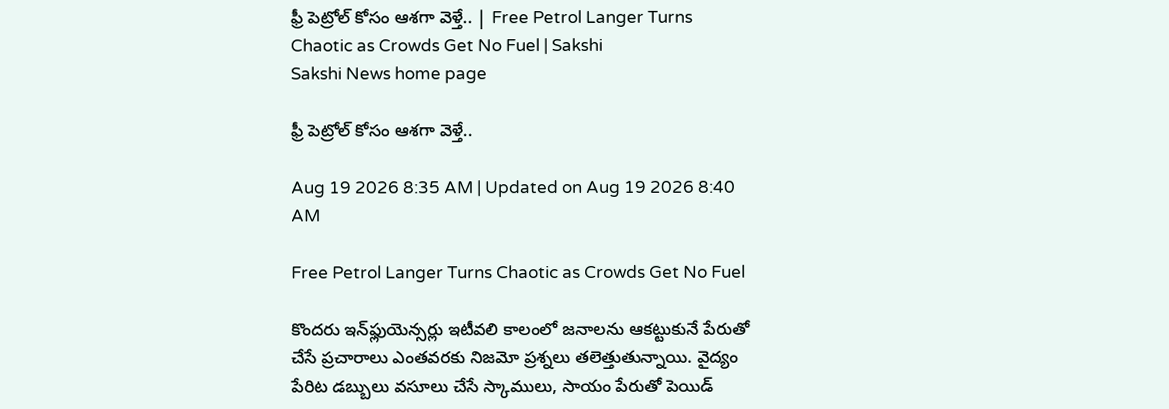ఫ్రీ పెట్రోల్‌ కోసం ఆశగా వెళ్తే.. | Free Petrol Langer Turns Chaotic as Crowds Get No Fuel | Sakshi
Sakshi News home page

ఫ్రీ పెట్రోల్‌ కోసం ఆశగా వెళ్తే..

Aug 19 2026 8:35 AM | Updated on Aug 19 2026 8:40 AM

Free Petrol Langer Turns Chaotic as Crowds Get No Fuel

కొందరు ఇన్‌ఫ్లుయెన్సర్లు ఇటీవలి కాలంలో జనాలను ఆకట్టుకునే పేరుతో చేసే ప్రచారాలు ఎంతవరకు నిజమో ప్రశ్నలు తలెత్తుతున్నాయి. వైద్యం పేరిట డబ్బులు వసూలు చేసే స్కాములు, సాయం పేరుతో పెయిడ్‌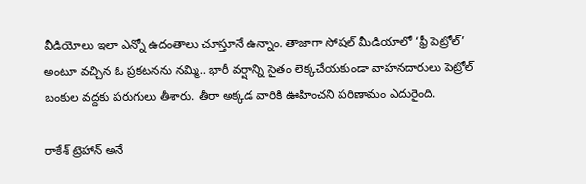వీడియోలు ఇలా ఎన్నో ఉదంతాలు చూస్తూనే ఉన్నాం. తాజాగా సోషల్‌ మీడియాలో ‘ఫ్రీ పెట్రోల్‌’ అంటూ వచ్చిన ఓ ప్రకటనను నమ్మి.. భారీ వర్షాన్ని సైతం లెక్కచేయకుండా వాహనదారులు పెట్రోల్‌ బంకుల వద్దకు పరుగులు తీశారు. తీరా అక్కడ వారికి ఊహించని పరిణామం ఎదురైంది.

రాకేశ్‌ ట్రెహాన్‌ అనే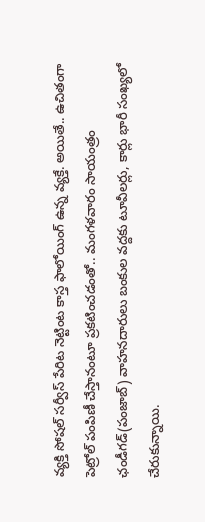వ్యక్తి సోషల్‌ సర్వీస్‌ పేరిట నెట్టింట కాస్త ఫాలోయింగ్‌ ఉన్న వ్యక్తే. అయితే.. ఉచితంగా పెట్రోల్‌ పంపిణీ చేస్తానంటూ ప్రకటించడంతో.. మంగళవారం సాయంత్రం ఛండీగడ్‌(పంజాబ్‌) వాహనదారులు బంకుల వద్దకు టూవీలర్లు, కార్లు భారీ సంఖ్యలో చేరుకున్నాయి.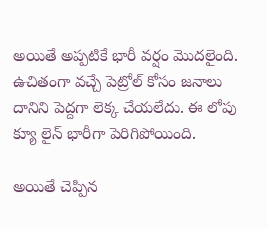అయితే అప్పటికే భారీ వర్షం మొదలైంది. ఉచితంగా వచ్చే పెట్రోల్‌ కోసం జనాలు దానిని పెద్దగా లెక్క చేయలేదు. ఈ లోపు క్యూ లైన్‌ భారీగా పెరిగిపోయింది.

అయితే చెప్పిన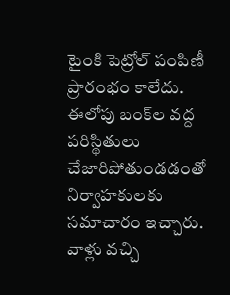టైంకి పెట్రోల్‌ పంపిణీ ప్రారంభం కాలేదు. ఈలోపు బంక్‌ల వద్ద పరిస్థితులు చేజారిపోతుండడంతో నిర్వాహకులకు సమాచారం ఇచ్చారు. వాళ్లు వచ్చి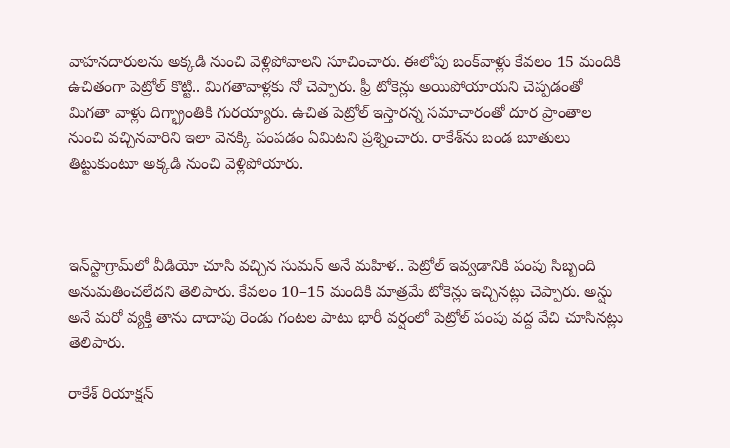వాహనదారులను అక్కడి నుంచి వెళ్లిపోవాలని సూచించారు. ఈలోపు బంక్‌వాళ్లు కేవలం 15 మందికి ఉచితంగా పెట్రోల్‌ కొట్టి.. మిగతావాళ్లకు నో చెప్పారు. ఫ్రీ టోకెన్లు అయిపోయాయని చెప్పడంతో మిగతా వాళ్లు దిగ్భ్రాంతికి గురయ్యారు. ఉచిత పెట్రోల్‌ ఇస్తారన్న సమాచారంతో దూర ప్రాంతాల నుంచి వచ్చినవారిని ఇలా వెనక్కి పంపడం ఏమిటని ప్రశ్నించారు. రాకేశ్‌ను బండ బూతులు తిట్టుకుంటూ అక్కడి నుంచి వెళ్లిపోయారు.



ఇన్‌స్టాగ్రామ్‌లో వీడియో చూసి వచ్చిన సుమన్‌ అనే మహిళ.. పెట్రోల్‌ ఇవ్వడానికి పంపు సిబ్బంది అనుమతించలేదని తెలిపారు. కేవలం 10–15 మందికి మాత్రమే టోకెన్లు ఇచ్చినట్లు చెప్పారు. అన్షు అనే మరో వ్యక్తి తాను దాదాపు రెండు గంటల పాటు భారీ వర్షంలో పెట్రోల్‌ పంపు వద్ద వేచి చూసినట్లు తెలిపారు.

రాకేశ్‌ రియాక్షన్‌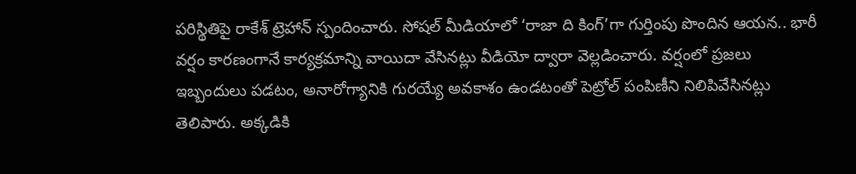పరిస్థితిపై రాకేశ్‌ ట్రెహాన్‌ స్పందించారు. సోషల్‌ మీడియాలో ‘రాజా ది కింగ్‌’గా గుర్తింపు పొందిన ఆయన.. భారీ వర్షం కారణంగానే కార్యక్రమాన్ని వాయిదా వేసినట్లు వీడియో ద్వారా వెల్లడించారు. వర్షంలో ప్రజలు ఇబ్బందులు పడటం, అనారోగ్యానికి గురయ్యే అవకాశం ఉండటంతో పెట్రోల్‌ పంపిణీని నిలిపివేసినట్లు తెలిపారు. అక్కడికి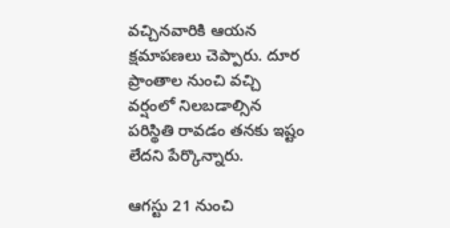వచ్చినవారికి ఆయన క్షమాపణలు చెప్పారు. దూర ప్రాంతాల నుంచి వచ్చి వర్షంలో నిలబడాల్సిన పరిస్థితి రావడం తనకు ఇష్టం లేదని పేర్కొన్నారు.

ఆగస్టు 21 నుంచి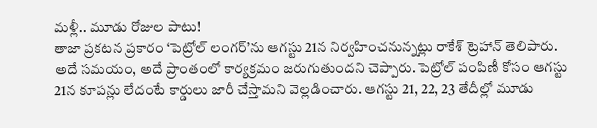మళ్లీ.. మూడు రోజుల పాటు!
తాజా ప్రకటన ప్రకారం ‘పెట్రోల్‌ లంగర్‌’ను ఆగస్టు 21న నిర్వహించనున్నట్లు రాకేశ్‌ ట్రెహాన్‌ తెలిపారు. అదే సమయం, అదే ప్రాంతంలో కార్యక్రమం జరుగుతుందని చెప్పారు. పెట్రోల్‌ పంపిణీ కోసం ఆగస్టు 21న కూపన్లు లేదంటే కార్డులు జారీ చేస్తామని వెల్లడించారు. ఆగస్టు 21, 22, 23 తేదీల్లో మూడు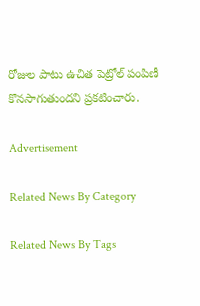రోజుల పాటు ఉచిత పెట్రోల్‌ పంపిణీ కొనసాగుతుందని ప్రకటించారు.

Advertisement

Related News By Category

Related News By Tags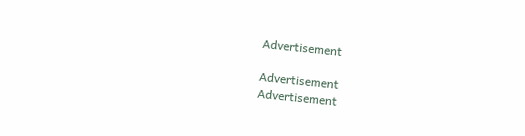Advertisement

Advertisement
Advertisement